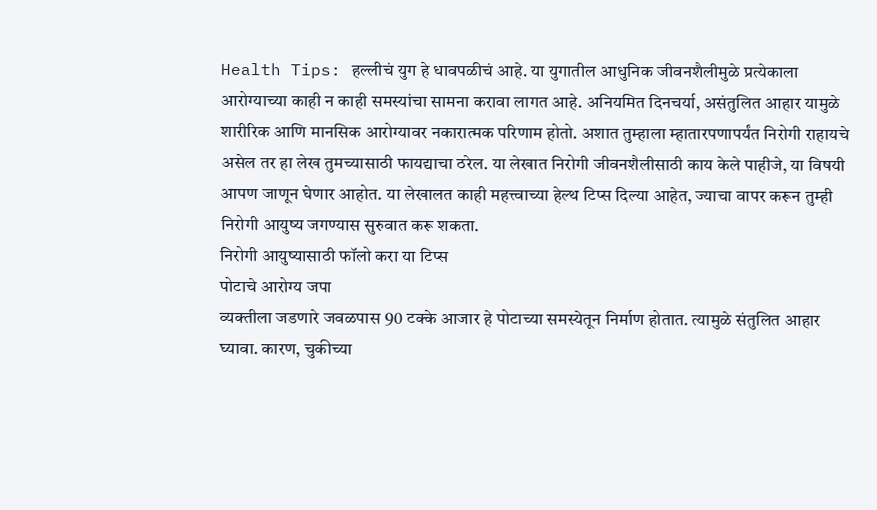Health Tips: हल्लीचं युग हे धावपळीचं आहे. या युगातील आधुनिक जीवनशैलीमुळे प्रत्येकाला आरोग्याच्या काही न काही समस्यांचा सामना करावा लागत आहे. अनियमित दिनचर्या, असंतुलित आहार यामुळे शारीरिक आणि मानसिक आरोग्यावर नकारात्मक परिणाम होतो. अशात तुम्हाला म्हातारपणापर्यंत निरोगी राहायचे असेल तर हा लेख तुमच्यासाठी फायद्याचा ठरेल. या लेखात निरोगी जीवनशैलीसाठी काय केले पाहीजे, या विषयी आपण जाणून घेणार आहोत. या लेखालत काही महत्त्वाच्या हेल्थ टिप्स दिल्या आहेत, ज्याचा वापर करून तुम्ही निरोगी आयुष्य जगण्यास सुरुवात करू शकता.
निरोगी आयुष्यासाठी फॉलो करा या टिप्स
पोटाचे आरोग्य जपा
व्यक्तीला जडणारे जवळपास 90 टक्के आजार हे पोटाच्या समस्येतून निर्माण होतात. त्यामुळे संतुलित आहार घ्यावा. कारण, चुकीच्या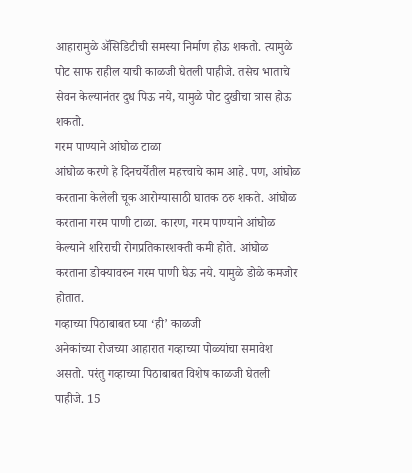आहारामुळे ॲसिडिटीची समस्या निर्माण होऊ शकतो. त्यामुळे पोट साफ राहील याची काळजी घेतली पाहीजे. तसेच भाताचे सेवन केल्यानंतर दुध पिऊ नये, यामुळे पोट दुखीचा त्रास होऊ शकतो.
गरम पाण्याने आंघोळ टाळा
आंघोळ करणे हे दिनचर्येतील महत्त्वाचे काम आहे. पण, आंघोळ करताना केलेली चूक आरोग्यासाठी घातक ठरु शकते. आंघोळ करताना गरम पाणी टाळा. कारण, गरम पाण्याने आंघोळ केल्याने शरिराची रोगप्रतिकारशक्ती कमी होते. आंघोळ करताना डोक्यावरुन गरम पाणी घेऊ नये. यामुळे डोळे कमजोर होतात.
गव्हाच्या पिठाबाबत घ्या ‘ही’ काळजी
अनेकांच्या रोजच्या आहारात गव्हाच्या पोळ्यांचा समावेश असतो. परंतु गव्हाच्या पिठाबाबत विशेष काळजी घेतली पाहीजे. 15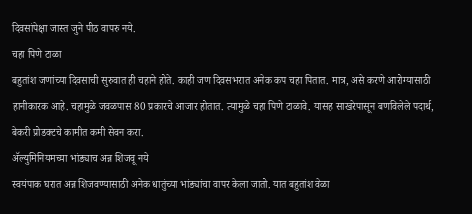दिवसांपेक्षा जास्त जुने पीठ वापरु नये.
चहा पिणे टाळा
बहुतांश जणांच्या दिवसाची सुरुवात ही चहाने होते. काही जण दिवसभरात अनेक कप चहा पितात. मात्र, असे करणे आरोग्यासाठी हानीकारक आहे. चहामुळे जवळपास 80 प्रकारचे आजार होतात. त्यामुळे चहा पिणे टाळावे. यासह साखरेपासून बणविलेले पदार्थ, बेकरी प्रोडक्टचे कामीत कमी सेवन करा.
ॲल्युमिनियमच्या भांड्याच अन्न शिजवू नये
स्वयंपाक घरात अन्न शिजवण्यासाठी अनेक धातुंच्या भांड्यांचा वापर केला जातो. यात बहुतांश वेळा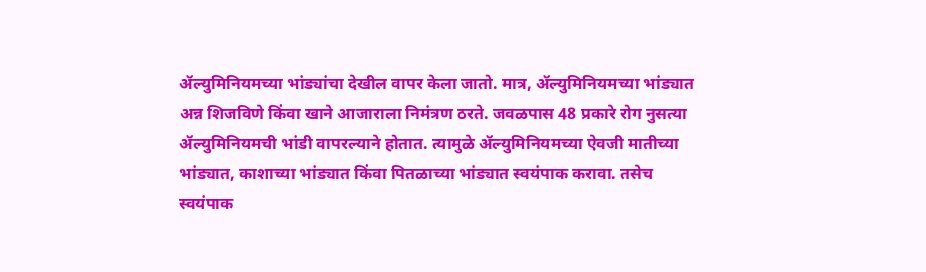ॲल्युमिनियमच्या भांड्यांचा देखील वापर केला जातो. मात्र, ॲल्युमिनियमच्या भांड्यात अन्न शिजविणे किंवा खाने आजाराला निमंत्रण ठरते. जवळपास 48 प्रकारे रोग नुसत्या ॲल्युमिनियमची भांडी वापरल्याने होतात. त्यामुळे ॲल्युमिनियमच्या ऐवजी मातीच्या भांड्यात, काशाच्या भांड्यात किंवा पितळाच्या भांड्यात स्वयंपाक करावा. तसेच स्वयंपाक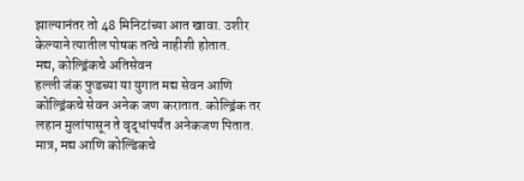झाल्यानंतर तो 48 मिनिटांच्या आत खावा. उशीर केल्याने त्यातील पोषक तत्वे नाहीशी होतात.
मद्य, कोल्ड्रिंकचे अतिसेवन
हल्ली जंक फुडच्या या युगात मद्य सेवन आणि कोल्ड्रिंकचे सेवन अनेक जण करातात. कोल्ड्रिंक तर लहान मुलांपासून ते वृद्धांपर्यंत अनेकजण पितात. मात्र, मद्य आणि कोल्डिंकचे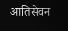आतिसेवन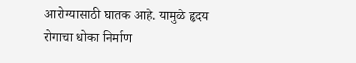आरोग्यासाठी घातक आहे. यामुळे हृदय रोगाचा धोका निर्माण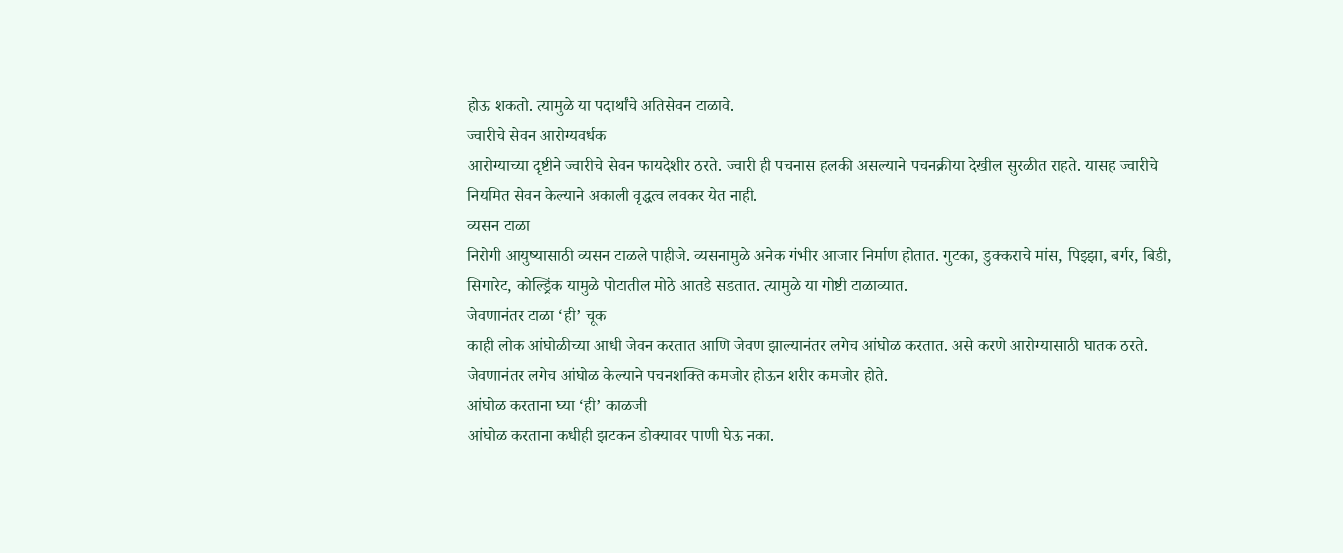होऊ शकतो. त्यामुळे या पदार्थांचे अतिसेवन टाळावे.
ज्वारीचे सेवन आरोग्यवर्धक
आरोग्याच्या दृष्टीने ज्वारीचे सेवन फायदेशीर ठरते. ज्वारी ही पचनास हलकी असल्याने पचनक्रीया देखील सुरळीत राहते. यासह ज्वारीचे नियमित सेवन केल्याने अकाली वृद्धत्व लवकर येत नाही.
व्यसन टाळा
निरोगी आयुष्यासाठी व्यसन टाळले पाहीजे. व्यसनामुळे अनेक गंभीर आजार निर्माण होतात. गुटका, डुक्कराचे मांस, पिझ्झा, बर्गर, बिडी, सिगारेट, कोल्ड्रिंक यामुळे पोटातील मोठे आतडे सडतात. त्यामुळे या गोष्टी टाळाव्यात.
जेवणानंतर टाळा ‘ही’ चूक
काही लोक आंघोळीच्या आधी जेवन करतात आणि जेवण झाल्यानंतर लगेच आंघोळ करतात. असे करणे आरोग्यासाठी घातक ठरते. जेवणानंतर लगेच आंघोळ केल्याने पचनशक्ति कमजोर होऊन शरीर कमजोर होते.
आंघोळ करताना घ्या ‘ही’ काळजी
आंघोळ करताना कधीही झटकन डोक्यावर पाणी घेऊ नका.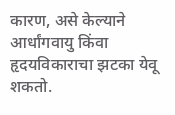कारण, असे केल्याने आर्धांगवायु किंवा हृदयविकाराचा झटका येवू शकतो.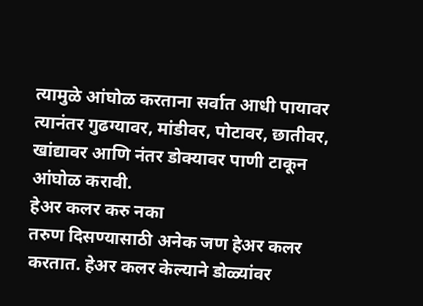त्यामुळे आंघोळ करताना सर्वात आधी पायावर त्यानंतर गुढग्यावर, मांडीवर, पोटावर, छातीवर, खांद्यावर आणि नंतर डोक्यावर पाणी टाकून आंघोळ करावी.
हेअर कलर करु नका
तरुण दिसण्यासाठी अनेक जण हेअर कलर करतात. हेअर कलर केल्याने डोळ्यांवर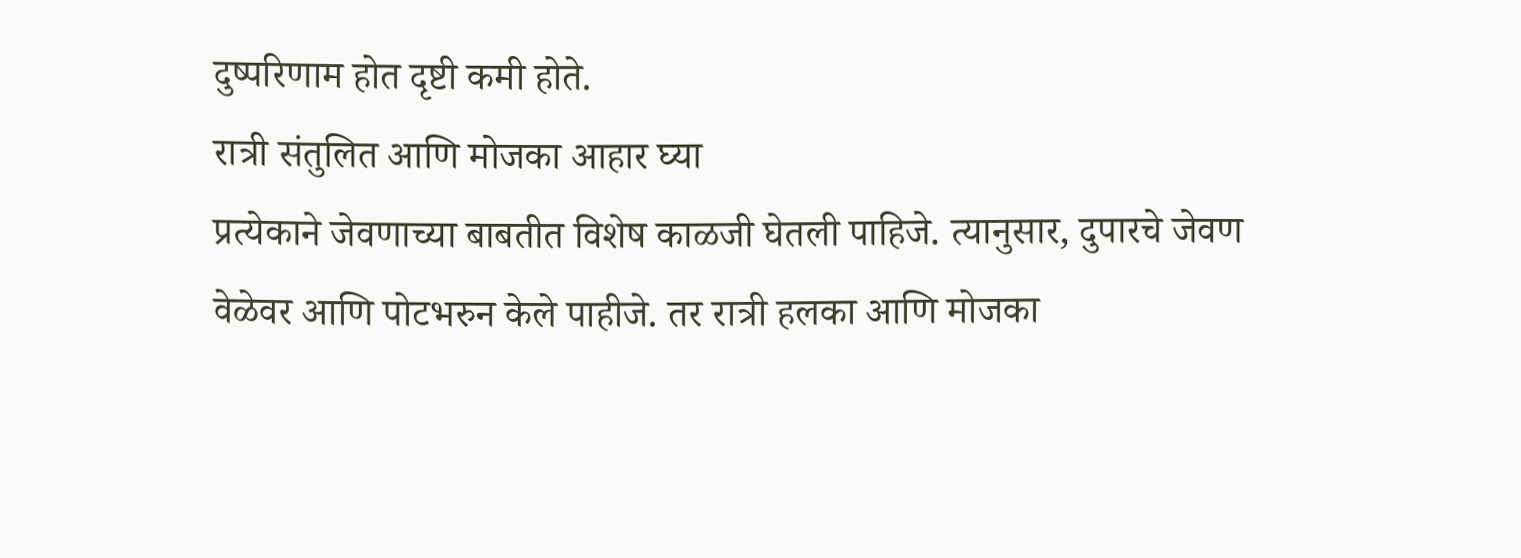दुष्परिणाम होत दृष्टी कमी होते.
रात्री संतुलित आणि मोजका आहार घ्या
प्रत्येकाने जेवणाच्या बाबतीत विशेष काळजी घेतली पाहिजे. त्यानुसार, दुपारचे जेवण वेळेवर आणि पोटभरुन केले पाहीजे. तर रात्री हलका आणि मोजका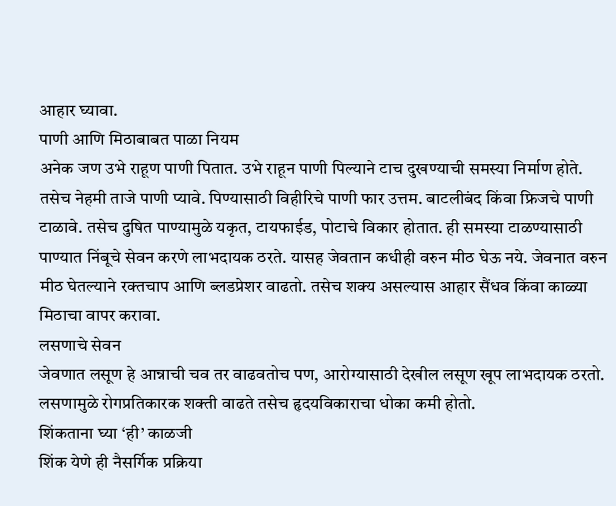आहार घ्यावा.
पाणी आणि मिठाबाबत पाळा नियम
अनेक जण उभे राहूण पाणी पितात. उभे राहून पाणी पिल्याने टाच दुखण्याची समस्या निर्माण होते. तसेच नेहमी ताजे पाणी प्यावे. पिण्यासाठी विहीरिचे पाणी फार उत्तम. बाटलीबंद किंवा फ्रिजचे पाणी टाळावे. तसेच दुषित पाण्यामुळे यकृत, टायफाईड, पोटाचे विकार होतात. ही समस्या टाळण्यासाठी पाण्यात निंबूचे सेवन करणे लाभदायक ठरते. यासह जेवतान कधीही वरुन मीठ घेऊ नये. जेवनात वरुन मीठ घेतल्याने रक्तचाप आणि ब्लडप्रेशर वाढतो. तसेच शक्य असल्यास आहार सैंधव किंवा काळ्या मिठाचा वापर करावा.
लसणाचे सेवन
जेवणात लसूण हे आन्नाची चव तर वाढवतोच पण, आरोग्यासाठी देखील लसूण खूप लाभदायक ठरतो. लसणामुळे रोगप्रतिकारक शक्ती वाढते तसेच हृदयविकाराचा धोका कमी होतो.
शिंकताना घ्या ‘ही’ काळजी
शिंक येणे ही नैसर्गिक प्रक्रिया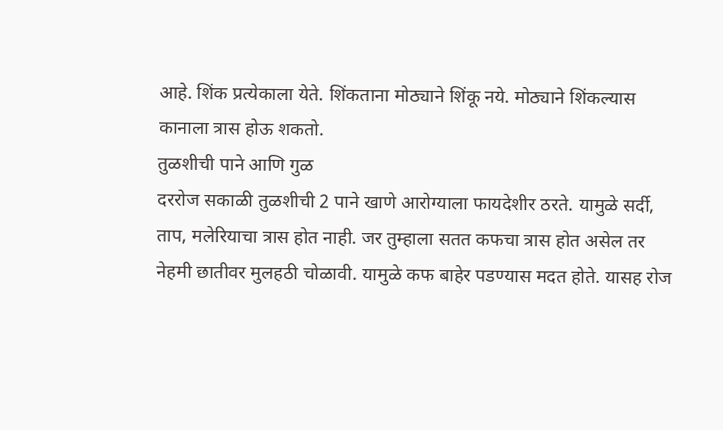आहे. शिंक प्रत्येकाला येते. शिंकताना मोठ्याने शिंकू नये. मोठ्याने शिंकल्यास कानाला त्रास होऊ शकतो.
तुळशीची पाने आणि गुळ
दररोज सकाळी तुळशीची 2 पाने खाणे आरोग्याला फायदेशीर ठरते. यामुळे सर्दी, ताप, मलेरियाचा त्रास होत नाही. जर तुम्हाला सतत कफचा त्रास होत असेल तर नेहमी छातीवर मुलहठी चोळावी. यामुळे कफ बाहेर पडण्यास मदत होते. यासह रोज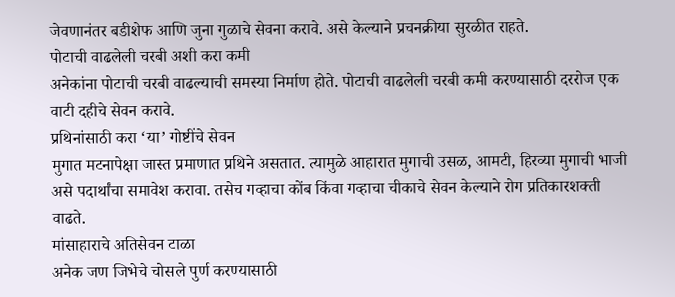जेवणानंतर बडीशेफ आणि जुना गुळाचे सेवना करावे. असे केल्याने प्रचनक्रीया सुरळीत राहते.
पोटाची वाढलेली चरबी अशी करा कमी
अनेकांना पोटाची चरबी वाढल्याची समस्या निर्माण होते. पोटाची वाढलेली चरबी कमी करण्यासाठी दररोज एक वाटी दहीचे सेवन करावे.
प्रथिनांसाठी करा ‘या’ गोष्टींचे सेवन
मुगात मटनापेक्षा जास्त प्रमाणात प्रथिने असतात. त्यामुळे आहारात मुगाची उसळ, आमटी, हिरव्या मुगाची भाजी असे पदार्थांचा समावेश करावा. तसेच गव्हाचा कोंब किंवा गव्हाचा चीकाचे सेवन केल्याने रोग प्रतिकारशक्ती वाढते.
मांसाहाराचे अतिसेवन टाळा
अनेक जण जिभेचे चोसले पुर्ण करण्यासाठी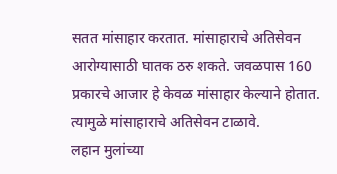सतत मांसाहार करतात. मांसाहाराचे अतिसेवन आरोग्यासाठी घातक ठरु शकते. जवळपास 160 प्रकारचे आजार हे केवळ मांसाहार केल्याने होतात. त्यामुळे मांसाहाराचे अतिसेवन टाळावे.
लहान मुलांच्या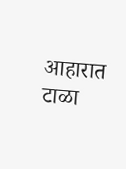आहारात टाळा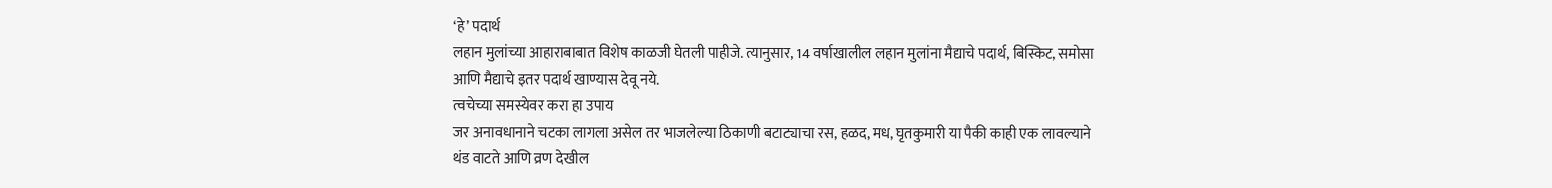‘हे’ पदार्थ
लहान मुलांच्या आहाराबाबात विशेष काळजी घेतली पाहीजे. त्यानुसार, 14 वर्षाखालील लहान मुलांना मैद्याचे पदार्थ, बिस्किट, समोसा आणि मैद्याचे इतर पदार्थ खाण्यास देवू नये.
त्वचेच्या समस्येवर करा हा उपाय
जर अनावधानाने चटका लागला असेल तर भाजलेल्या ठिकाणी बटाट्याचा रस, हळद, मध, घृतकुमारी या पैकी काही एक लावल्याने थंड वाटते आणि व्रण देखील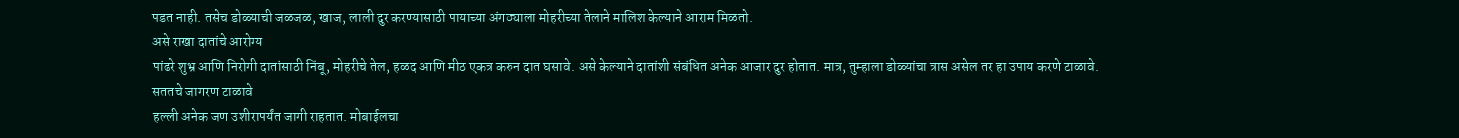पडत नाही. तसेच डोळ्याची जळजळ, खाज, लाली दुर करण्यासाठी पायाच्या अंगठ्याला मोहरीच्या तेलाने मालिश केल्याने आराम मिळतो.
असे राखा दातांचे आरोग्य
पांढरे शुभ्र आणि निरोगी दातांसाठी निंबू, मोहरीचे तेल, हळद आणि मीठ एकत्र करुन दात घसावे. असे केल्याने दातांशी संबंधित अनेक आजार दुर होतात. मात्र, तुम्हाला डोळ्यांचा त्रास असेल तर हा उपाय करणे टाळावे.
सततचे जागरण टाळावे
हल्ली अनेक जण उशीरापर्यंत जागी राहतात. मोबाईलचा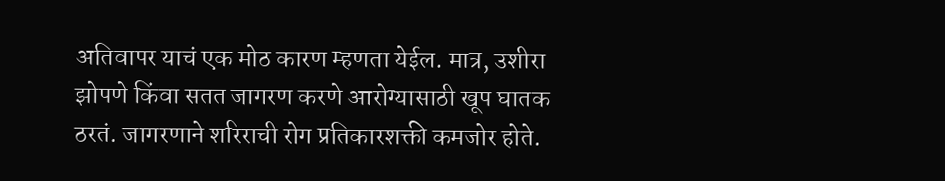अतिवापर याचं एक मोठ कारण म्हणता येईल. मात्र, उशीरा झोपणे किंवा सतत जागरण करणे आरोग्यासाठी खूप घातक ठरतं. जागरणाने शरिराची रोग प्रतिकारशक्ती कमजोर होते.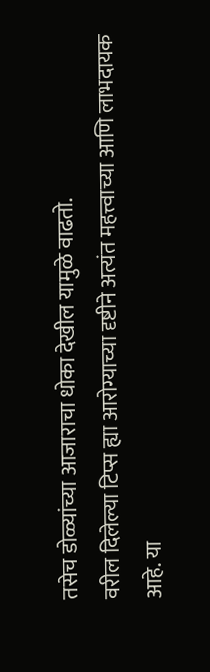तसेच डोळ्यांच्या आजाराचा धोका देखील यामुळे वाढतो.
वरील दिलेल्या टिप्स ह्या आरोग्याच्या दृष्टीने अत्यंत महत्त्वाच्या आणि लाभदायक आहे. या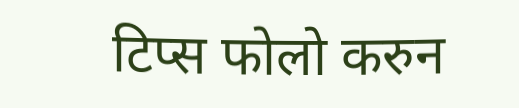टिप्स फोलो करुन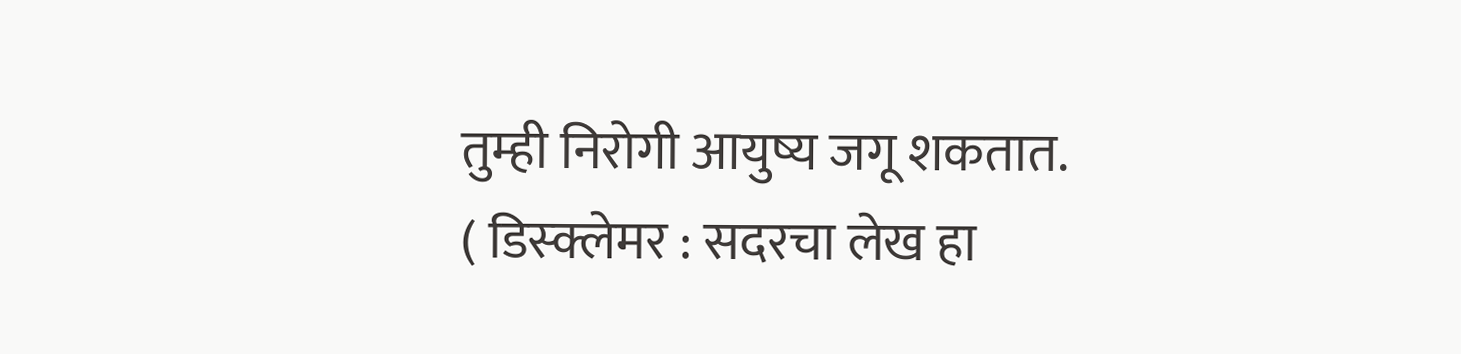तुम्ही निरोगी आयुष्य जगू शकतात.
( डिस्क्लेमर : सदरचा लेख हा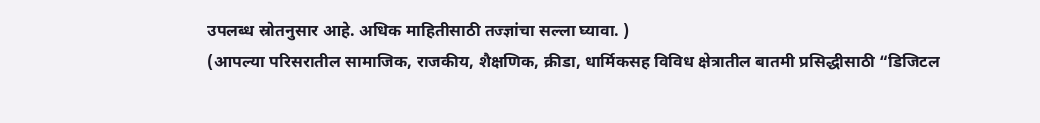उपलब्ध स्रोतनुसार आहे. अधिक माहितीसाठी तज्ज्ञांचा सल्ला घ्यावा. )
(आपल्या परिसरातील सामाजिक, राजकीय, शैक्षणिक, क्रीडा, धार्मिकसह विविध क्षेत्रातील बातमी प्रसिद्धीसाठी “डिजिटल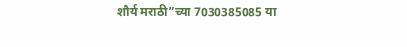शौर्य मराठी”च्या 7030385085 या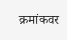क्रमांकवर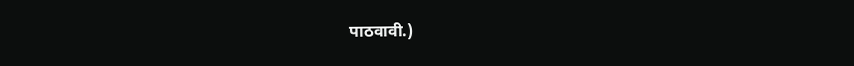पाठवावी.)